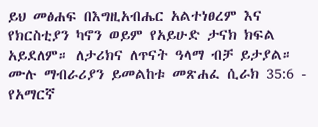ይህ መፅሐፍ በእግዚአብሔር አልተነፀረም እና የክርስቲያን ካኖን ወይም የአይሁድ ታናክ ክፍል አይደለም። ለታሪክና ለጥናት ዓላማ ብቻ ይታያል። ሙሉ ማብራሪያን ይመልከቱ መጽሐፈ ሲራክ 35:6 - የአማርኛ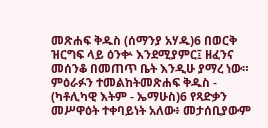መጽሐፍ ቅዱስ (ሰማንያ አሃዱ)6 በወርቅ ዝርግፍ ላይ ዕንቍ እንደሚያምር፤ ዘፈንና መሰንቆ በመጠጥ ቤት እንዲሁ ያማረ ነው። ምዕራፉን ተመልከትመጽሐፍ ቅዱስ - (ካቶሊካዊ እትም - ኤማሁስ)6 የጻድቃን መሥዋዕት ተቀባይነት አለው፥ መታሰቢያውም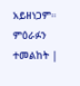አይዘነጋም። ምዕራፉን ተመልከት |